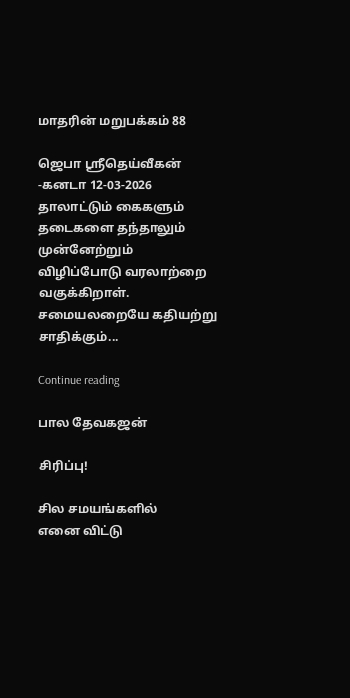மாதரின் மறுபக்கம் 88

ஜெபா ஸ்ரீதெய்வீகன் -கனடா 12-03-2026 தாலாட்டும் கைகளும் தடைகளை தந்தாலும் முன்னேற்றும் விழிப்போடு வரலாற்றை வகுக்கிறாள். சமையலறையே கதியற்று சாதிக்கும்...

Continue reading

பால தேவகஜன்

சிரிப்பு!

சில சமயங்களில்
எனை விட்டு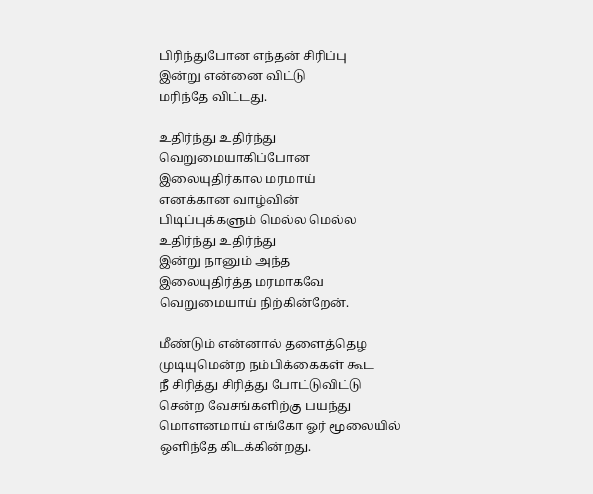பிரிந்துபோன எந்தன் சிரிப்பு
இன்று என்னை விட்டு
மரிந்தே விட்டது.

உதிர்ந்து உதிர்ந்து
வெறுமையாகிப்போன
இலையுதிர்கால மரமாய்
எனக்கான வாழ்வின்
பிடிப்புக்களும் மெல்ல மெல்ல
உதிர்ந்து உதிர்ந்து
இன்று நானும் அந்த
இலையுதிர்த்த மரமாகவே
வெறுமையாய் நிற்கின்றேன்.

மீண்டும் என்னால் தளைத்தெழ
முடியுமென்ற நம்பிக்கைகள் கூட
நீ சிரித்து சிரித்து போட்டுவிட்டு
சென்ற வேசங்களிற்கு பயந்து
மொளனமாய் எங்கோ ஓர் மூலையில்
ஒளிந்தே கிடக்கின்றது.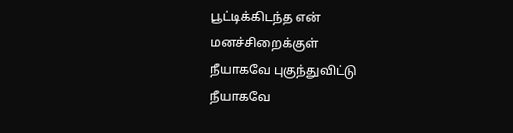பூட்டிக்கிடந்த என் மனச்சிறைக்குள்
நீயாகவே புகுந்துவிட்டு
நீயாகவே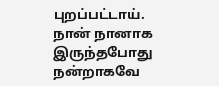புறப்பட்டாய்.
நான் நானாக இருந்தபோது
நன்றாகவே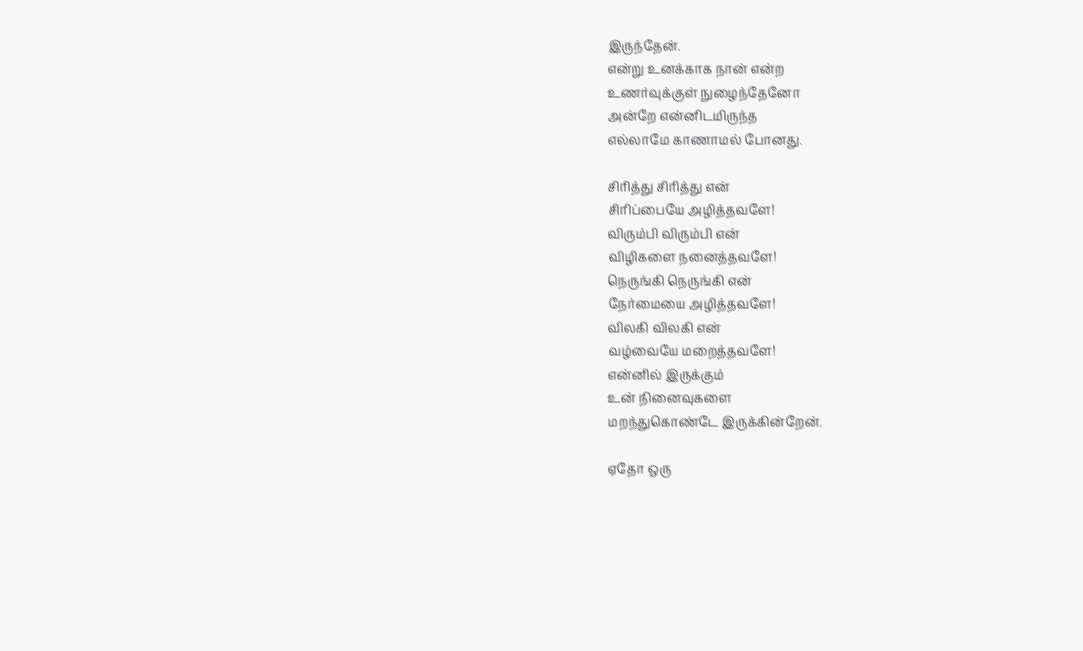இருந்தேன்.
என்று உனக்காக நான் என்ற
உணர்வுக்குள் நுழைந்தேனோ
அன்றே என்னிடமிருந்த
எல்லாமே காணாமல் போனது.

சிரித்து சிரித்து என்
சிரிப்பையே அழித்தவளே!
விரும்பி விரும்பி என்
விழிகளை நனைத்தவளே!
நெருங்கி நெருங்கி என்
நேர்மையை அழித்தவளே!
விலகி விலகி என்
வழ்வையே மறைத்தவளே!
என்னில் இருக்கும்
உன் நினைவுகளை
மறந்துகொண்டே இருக்கின்றேன்.

ஏதோ ஒரு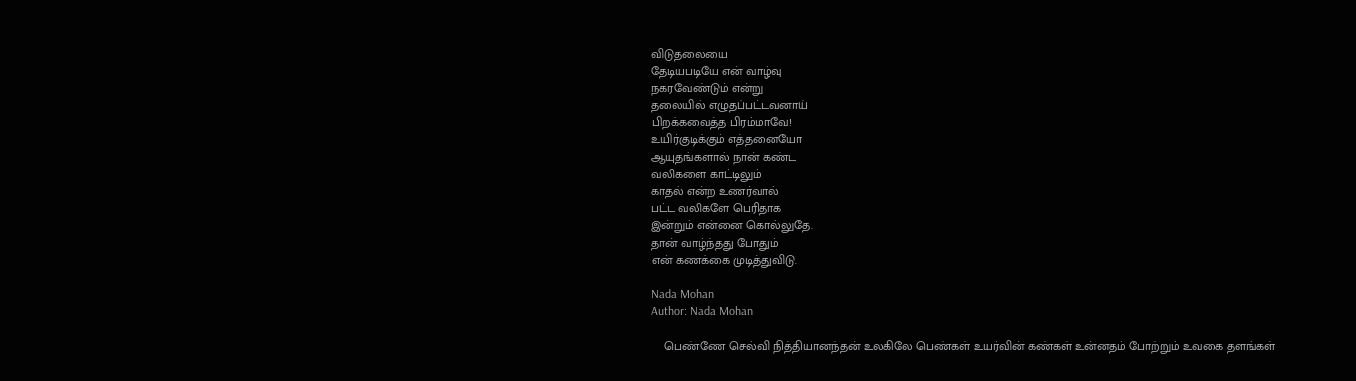விடுதலையை
தேடியபடியே என் வாழ்வு
நகரவேண்டும் என்று
தலையில் எழுதப்பட்டவனாய்
பிறக்கவைத்த பிரம்மாவே!
உயிர்குடிக்கும் எத்தனையோ
ஆயுதங்களால் நான் கண்ட
வலிகளை காட்டிலும்
காதல் என்ற உணர்வால்
பட்ட வலிகளே பெரிதாக
இன்றும் என்னை கொல்லுதே.
தான் வாழ்ந்தது போதும்
என் கணக்கை முடித்துவிடு.

Nada Mohan
Author: Nada Mohan

    பெண்ணே செல்வி நித்தியானந்தன் உலகிலே பெண்கள் உயர்வின் கண்கள் உன்னதம் போற்றும் உவகை தளங்கள்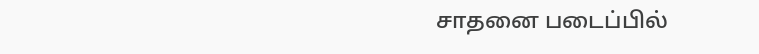சாதனை படைப்பில்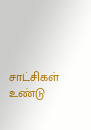சாட்சிகள் உண்டு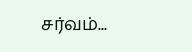சர்வம்...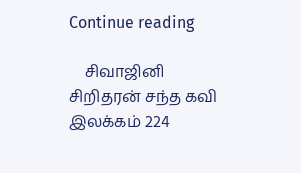Continue reading

    சிவாஜினி சிறிதரன் சந்த கவி இலக்கம் 224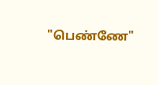"பெண்ணே"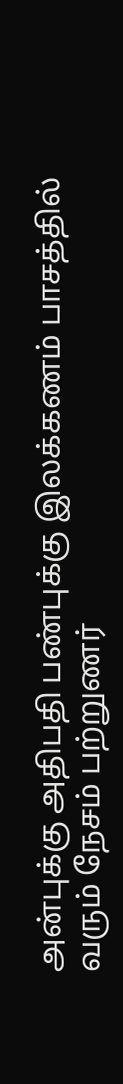அன்புக்கு அதிபதி பண்புக்கு இலக்கணம் பாசத்தில் வரும் நேசம் பற்றுணர்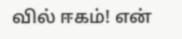வில் ஈகம்! என்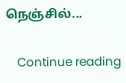நெஞ்சில்...

    Continue reading